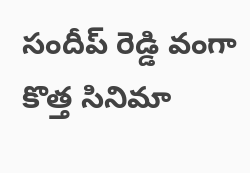సందీప్ రెడ్డి వంగా కొత్త సినిమా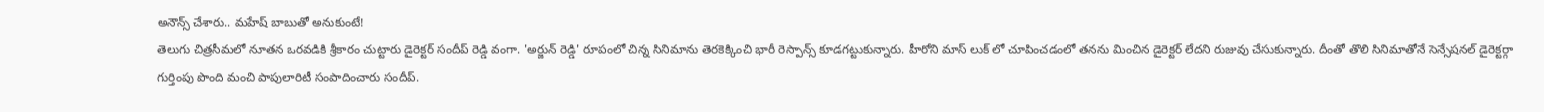అనౌన్స్ చేశారు.. మహేష్ బాబుతో అనుకుంటే!
తెలుగు చిత్రసీమలో నూతన ఒరవడికి శ్రీకారం చుట్టారు డైరెక్టర్ సందీప్ రెడ్డి వంగా. 'అర్జున్ రెడ్డి' రూపంలో చిన్న సినిమాను తెరకెక్కించి భారీ రెస్పాన్స్ కూడగట్టుకున్నారు. హీరోని మాస్ లుక్ లో చూపించడంలో తనను మించిన డైరెక్టర్ లేదని రుజువు చేసుకున్నారు. దీంతో తొలి సినిమాతోనే సెన్సేషనల్ డైరెక్టర్గా గుర్తింపు పొంది మంచి పాపులారిటీ సంపాదించారు సందీప్.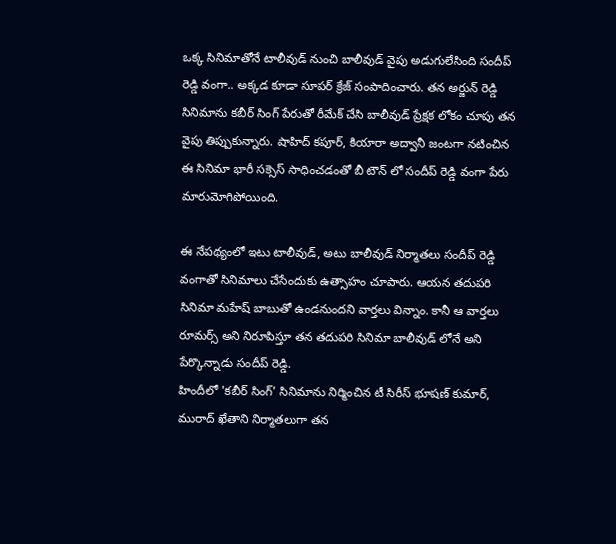ఒక్క సినిమాతోనే టాలీవుడ్ నుంచి బాలీవుడ్ వైపు అడుగులేసింది సందీప్ రెడ్డి వంగా.. అక్కడ కూడా సూపర్ క్రేజ్ సంపాదించారు. తన అర్జున్ రెడ్డి సినిమాను కబీర్ సింగ్ పేరుతో రీమేక్ చేసి బాలీవుడ్ ప్రేక్షక లోకం చూపు తన వైపు తిప్పుకున్నారు. షాహిద్ కపూర్, కియారా అద్వానీ జంటగా నటించిన ఈ సినిమా భారీ సక్సెస్ సాధించడంతో బీ టౌన్ లో సందీప్ రెడ్డి వంగా పేరు మారుమోగిపోయింది.

ఈ నేపథ్యంలో ఇటు టాలీవుడ్, అటు బాలీవుడ్ నిర్మాతలు సందీప్ రెడ్డి వంగాతో సినిమాలు చేసేందుకు ఉత్సాహం చూపారు. ఆయన తదుపరి సినిమా మహేష్ బాబుతో ఉండనుందని వార్తలు విన్నాం. కానీ ఆ వార్తలు రూమర్స్ అని నిరూపిస్తూ తన తదుపరి సినిమా బాలీవుడ్ లోనే అని పేర్కొన్నాడు సందీప్ రెడ్డి.
హిందీలో 'కబీర్ సింగ్' సినిమాను నిర్మించిన టీ సిరీస్ భూషణ్ కుమార్, మురాద్ ఖేతాని నిర్మాతలుగా తన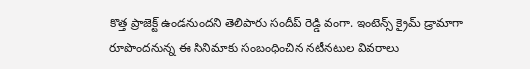కొత్త ప్రాజెక్ట్ ఉండనుందని తెలిపారు సందీప్ రెడ్డి వంగా. ఇంటెన్స్ క్రైమ్ డ్రామాగా రూపొందనున్న ఈ సినిమాకు సంబంధించిన నటీనటుల వివరాలు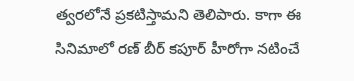త్వరలోనే ప్రకటిస్తామని తెలిపారు. కాగా ఈ సినిమాలో రణ్ బీర్ కపూర్ హీరోగా నటించే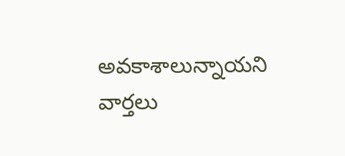అవకాశాలున్నాయని వార్తలు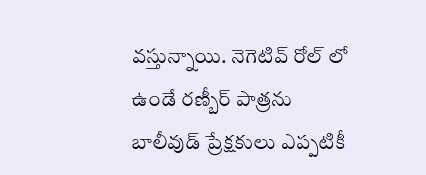వస్తున్నాయి. నెగెటివ్ రోల్ లో ఉండే రణ్బీర్ పాత్రను బాలీవుడ్ ప్రేక్షకులు ఎప్పటికీ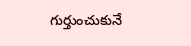గుర్తుంచుకునే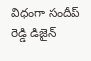విధంగా సందీప్ రెడ్డి డిజైన్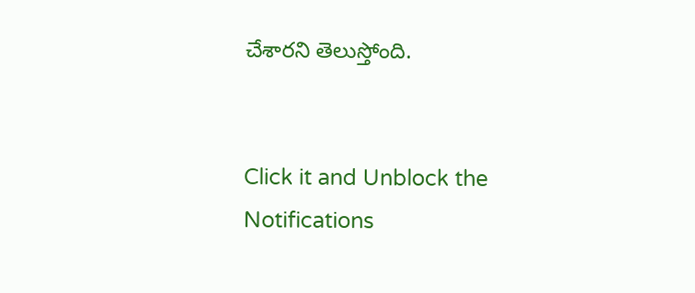చేశారని తెలుస్తోంది.


Click it and Unblock the Notifications